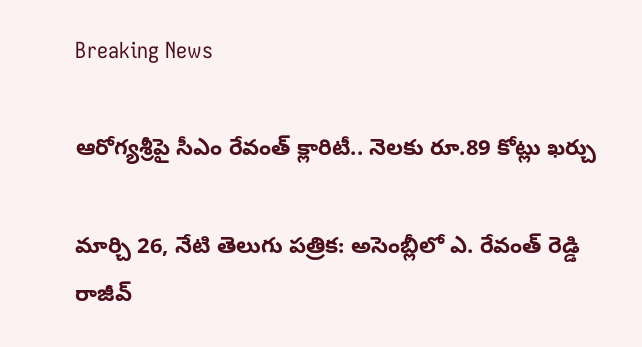Breaking News

ఆరోగ్యశ్రీపై సీఎం రేవంత్ క్లారిటీ.. నెలకు రూ.89 కోట్లు ఖర్చు

మార్చి 26, నేటి తెలుగు పత్రిక: అసెంబ్లీలో ఎ. రేవంత్ రెడ్డి రాజీవ్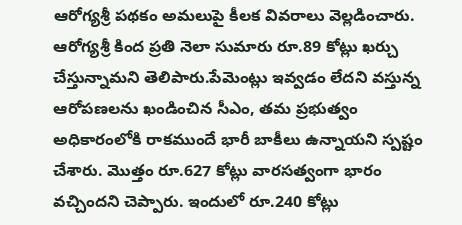ఆరోగ్యశ్రీ పథకం అమలుపై కీలక వివరాలు వెల్లడించారు. ఆరోగ్యశ్రీ కింద ప్రతి నెలా సుమారు రూ.89 కోట్లు ఖర్చు చేస్తున్నామని తెలిపారు.పేమెంట్లు ఇవ్వడం లేదని వస్తున్న ఆరోపణలను ఖండించిన సీఎం, తమ ప్రభుత్వం అధికారంలోకి రాకముందే భారీ బాకీలు ఉన్నాయని స్పష్టం చేశారు. మొత్తం రూ.627 కోట్లు వారసత్వంగా భారం వచ్చిందని చెప్పారు. ఇందులో రూ.240 కోట్లు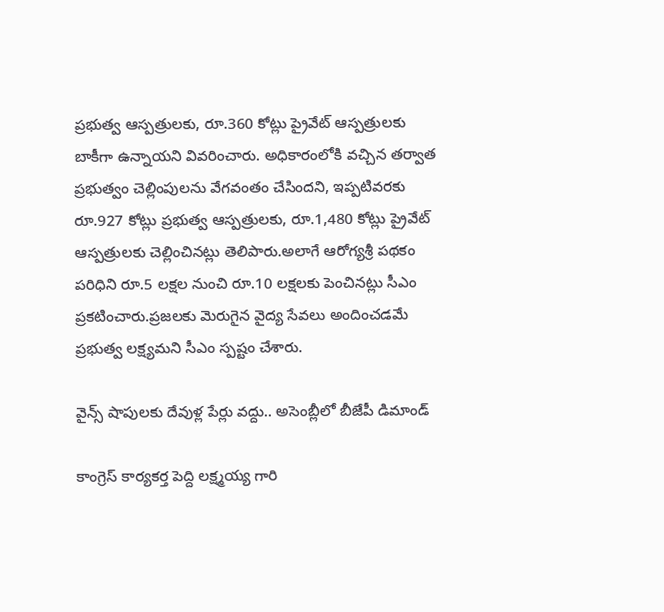ప్రభుత్వ ఆస్పత్రులకు, రూ.360 కోట్లు ప్రైవేట్ ఆస్పత్రులకు బాకీగా ఉన్నాయని వివరించారు. అధికారంలోకి వచ్చిన తర్వాత ప్రభుత్వం చెల్లింపులను వేగవంతం చేసిందని, ఇప్పటివరకు రూ.927 కోట్లు ప్రభుత్వ ఆస్పత్రులకు, రూ.1,480 కోట్లు ప్రైవేట్ ఆస్పత్రులకు చెల్లించినట్లు తెలిపారు.అలాగే ఆరోగ్యశ్రీ పథకం పరిధిని రూ.5 లక్షల నుంచి రూ.10 లక్షలకు పెంచినట్లు సీఎం ప్రకటించారు.ప్రజలకు మెరుగైన వైద్య సేవలు అందించడమే ప్రభుత్వ లక్ష్యమని సీఎం స్పష్టం చేశారు.

వైన్స్ షాపులకు దేవుళ్ల పేర్లు వద్దు.. అసెంబ్లీలో బీజేపీ డిమాండ్

కాంగ్రెస్ కార్యకర్త పెద్ది లక్ష్మయ్య గారి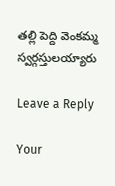తల్లి పెద్ది వెంకమ్మ స్వర్గస్తులయ్యారు

Leave a Reply

Your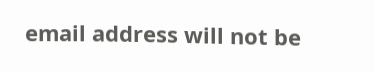email address will not be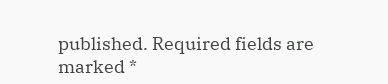published. Required fields are marked *